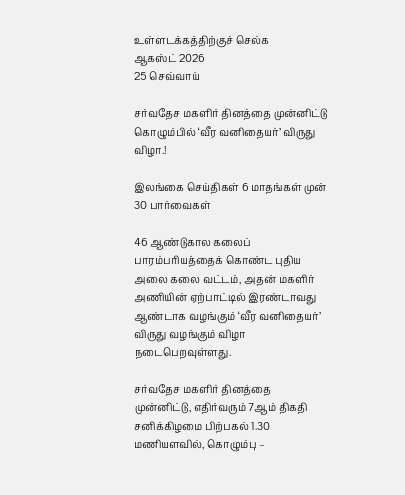உள்ளடக்கத்திற்குச் செல்க
ஆகஸ்ட் 2026
25 செவ்வாய்

சர்வதேச மகளிர் தினத்தை முன்னிட்டு கொழும்பில் ‘வீர வனிதையர்’ விருது விழா.!

இலங்கை செய்திகள் 6 மாதங்கள் முன்
30 பார்வைகள்

46 ஆண்டுகால கலைப் பாரம்பரியத்தைக் கொண்ட புதிய அலை கலை வட்டம், அதன் மகளிர் அணியின் ஏற்பாட்டில் இரண்டாவது ஆண்டாக வழங்கும் ‘வீர வனிதையர்’ விருது வழங்கும் விழா நடைபெறவுள்ளது.

சர்வதேச மகளிர் தினத்தை முன்னிட்டு, எதிர்வரும் 7ஆம் திகதி சனிக்கிழமை பிற்பகல் 1.30 மணியளவில், கொழும்பு –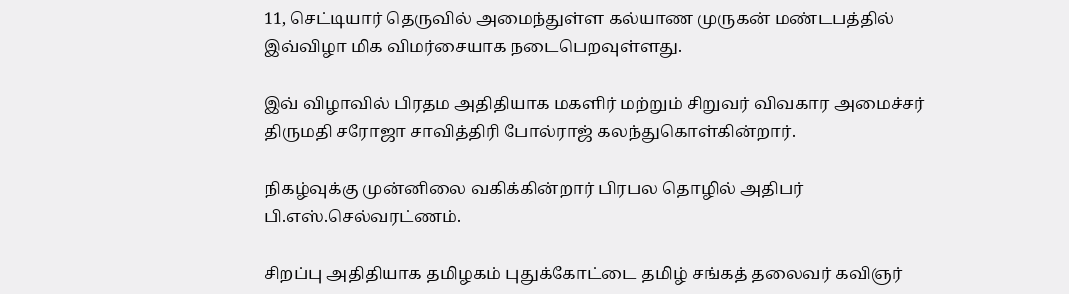11, செட்டியார் தெருவில் அமைந்துள்ள கல்யாண முருகன் மண்டபத்தில் இவ்விழா மிக விமர்சையாக நடைபெறவுள்ளது.

இவ் விழாவில் பிரதம அதிதியாக மகளிர் மற்றும் சிறுவர் விவகார அமைச்சர் திருமதி சரோஜா சாவித்திரி போல்ராஜ் கலந்துகொள்கின்றார்.

நிகழ்வுக்கு முன்னிலை வகிக்கின்றார் பிரபல தொழில் அதிபர் பி.எஸ்.செல்வரட்ணம்.

சிறப்பு அதிதியாக தமிழகம் புதுக்கோட்டை தமிழ் சங்கத் தலைவர் கவிஞர்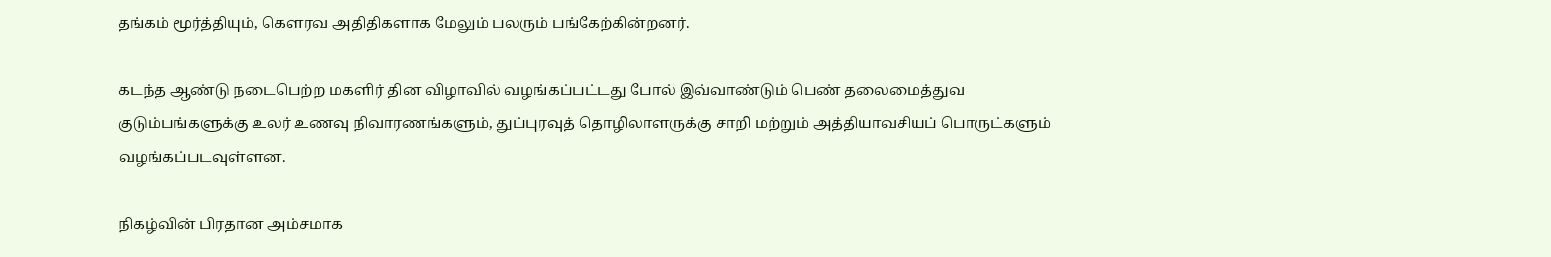தங்கம் மூர்த்தியும், கெளரவ அதிதிகளாக மேலும் பலரும் பங்கேற்கின்றனர்.

கடந்த ஆண்டு நடைபெற்ற மகளிர் தின விழாவில் வழங்கப்பட்டது போல் இவ்வாண்டும் பெண் தலைமைத்துவ குடும்பங்களுக்கு உலர் உணவு நிவாரணங்களும், துப்புரவுத் தொழிலாளருக்கு சாறி மற்றும் அத்தியாவசியப் பொருட்களும் வழங்கப்படவுள்ளன.

நிகழ்வின் பிரதான அம்சமாக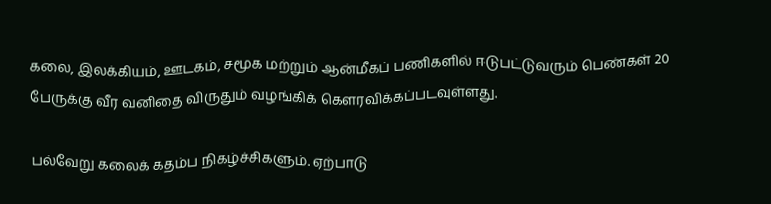கலை, இலக்கியம், ஊடகம், சமூக மற்றும் ஆன்மீகப் பணிகளில் ஈடுபட்டுவரும் பெண்கள் 20 பேருக்கு வீர வனிதை விருதும் வழங்கிக் கெளரவிக்கப்படவுள்ளது.

பல்வேறு கலைக் கதம்ப நிகழ்ச்சிகளும். ஏற்பாடு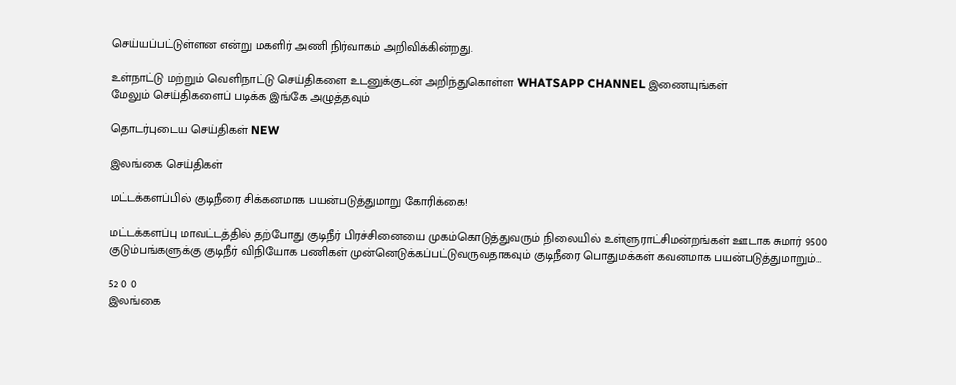செய்யப்பட்டுள்ளன என்று மகளிர் அணி நிர்வாகம் அறிவிக்கின்றது.

உள்நாட்டு மற்றும் வெளிநாட்டு செய்திகளை உடனுக்குடன் அறிந்துகொள்ள WHATSAPP CHANNEL இணையுங்கள்
மேலும் செய்திகளைப் படிக்க இங்கே அழுத்தவும்

தொடர்புடைய செய்திகள் NEW

இலங்கை செய்திகள்

மட்டக்களப்பில் குடிநீரை சிக்கனமாக பயன்படுத்துமாறு கோரிக்கை!

மட்டக்களப்பு மாவட்டத்தில் தற்போது குடிநீர் பிரச்சினையை முகம்கொடுத்துவரும் நிலையில் உள்ளுராட்சிமன்றங்கள் ஊடாக சுமார் 9500 குடும்பங்களுக்கு குடிநீர் விநியோக பணிகள் முன்னெடுக்கப்பட்டுவருவதாகவும் குடிநீரை பொதுமக்கள் கவனமாக பயன்படுத்துமாறும்…

52 0 0
இலங்கை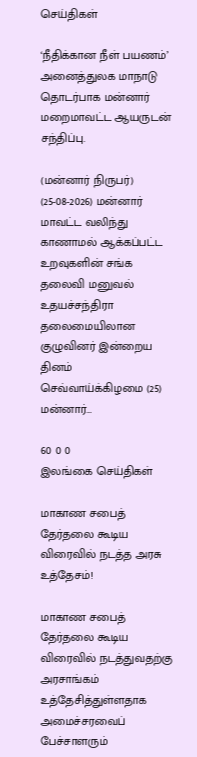செய்திகள்

‘நீதிக்கான நீள் பயணம்’ அனைத்துலக மாநாடு தொடர்பாக மன்னார் மறைமாவட்ட ஆயருடன் சந்திப்பு.

(மன்னார் நிருபர்) (25-08-2026) மன்னார் மாவட்ட வலிந்து காணாமல் ஆக்கப்பட்ட உறவுகளின் சங்க தலைவி மனுவல் உதயச்சந்திரா தலைமையிலான குழுவினர் இன்றைய தினம் செவ்வாய்க்கிழமை (25) மன்னார்…

60 0 0
இலங்கை செய்திகள்

மாகாண சபைத் தேர்தலை கூடிய விரைவில் நடத்த அரசு உத்தேசம்!

மாகாண சபைத் தேர்தலை கூடிய விரைவில் நடத்துவதற்கு அரசாங்கம் உத்தேசித்துள்ளதாக அமைச்சரவைப் பேச்சாளரும்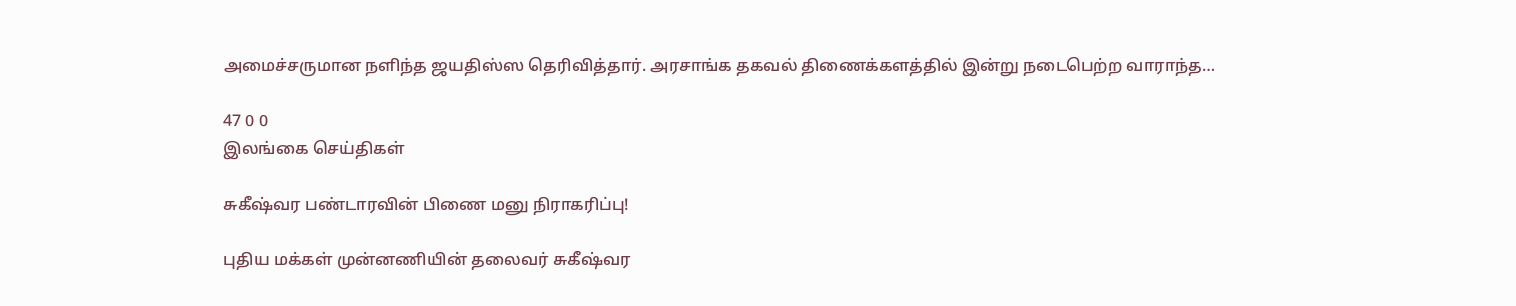அமைச்சருமான நளிந்த ஜயதிஸ்ஸ தெரிவித்தார். அரசாங்க தகவல் திணைக்களத்தில் இன்று நடைபெற்ற வாராந்த…

47 0 0
இலங்கை செய்திகள்

சுகீஷ்வர பண்டாரவின் பிணை மனு நிராகரிப்பு!

புதிய மக்கள் முன்னணியின் தலைவர் சுகீஷ்வர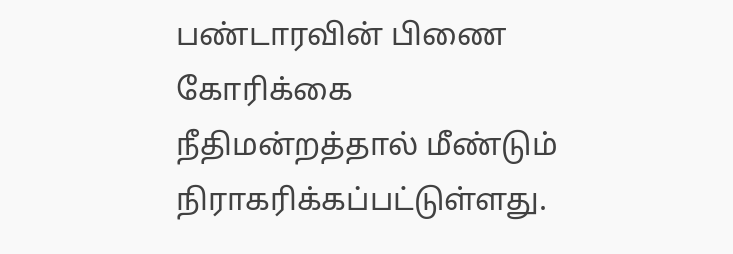பண்டாரவின் பிணை கோரிக்கை நீதிமன்றத்தால் மீண்டும் நிராகரிக்கப்பட்டுள்ளது.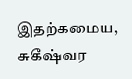இதற்கமைய, சுகீஷ்வர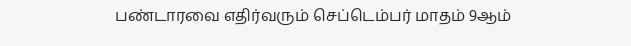பண்டாரவை எதிர்வரும் செப்டெம்பர் மாதம் 9ஆம்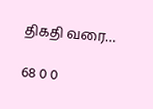திகதி வரை…

68 0 0